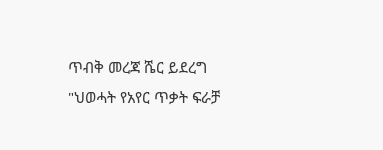ጥብቅ መረጃ ሼር ይደረግ
"ህወሓት የአየር ጥቃት ፍራቻ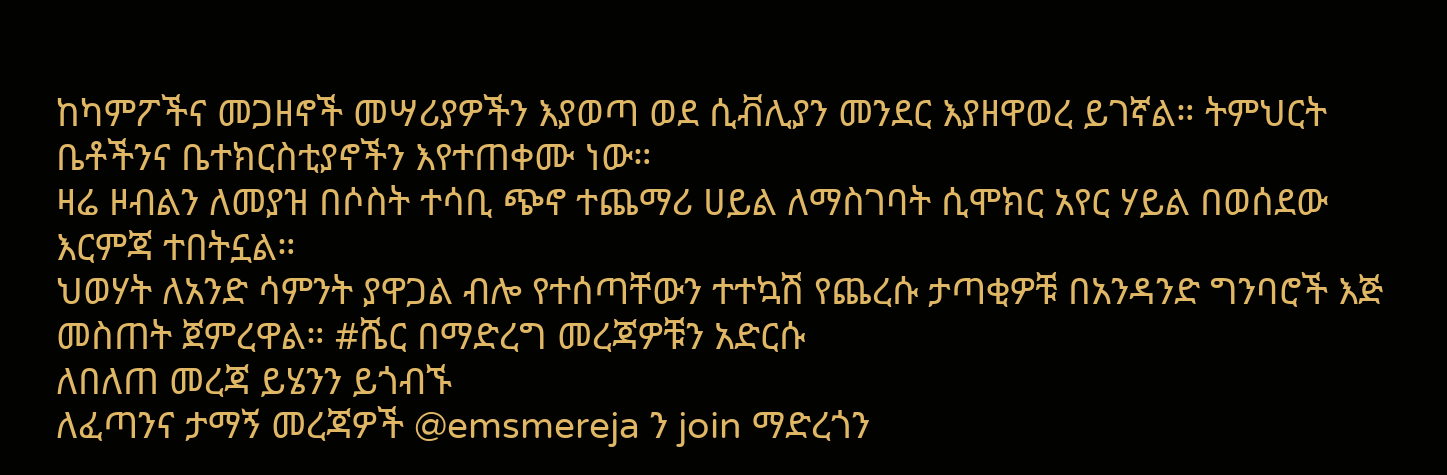ከካምፖችና መጋዘኖች መሣሪያዎችን እያወጣ ወደ ሲቭሊያን መንደር እያዘዋወረ ይገኛል። ትምህርት ቤቶችንና ቤተክርስቲያኖችን እየተጠቀሙ ነው።
ዛሬ ዞብልን ለመያዝ በሶስት ተሳቢ ጭኖ ተጨማሪ ሀይል ለማስገባት ሲሞክር አየር ሃይል በወሰደው እርምጃ ተበትኗል።
ህወሃት ለአንድ ሳምንት ያዋጋል ብሎ የተሰጣቸውን ተተኳሽ የጨረሱ ታጣቂዎቹ በአንዳንድ ግንባሮች እጅ መስጠት ጀምረዋል። #ሼር በማድረግ መረጃዎቹን አድርሱ
ለበለጠ መረጃ ይሄንን ይጎብኙ
ለፈጣንና ታማኝ መረጃዎች @emsmereja ን join ማድረጎን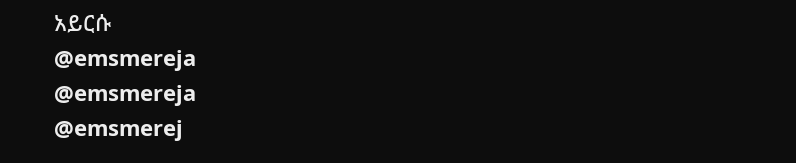አይርሱ
@emsmereja
@emsmereja
@emsmerej